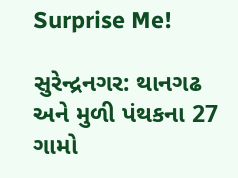Surprise Me!

સુરેન્દ્રનગર: થાનગઢ અને મુળી પંથકના 27 ગામો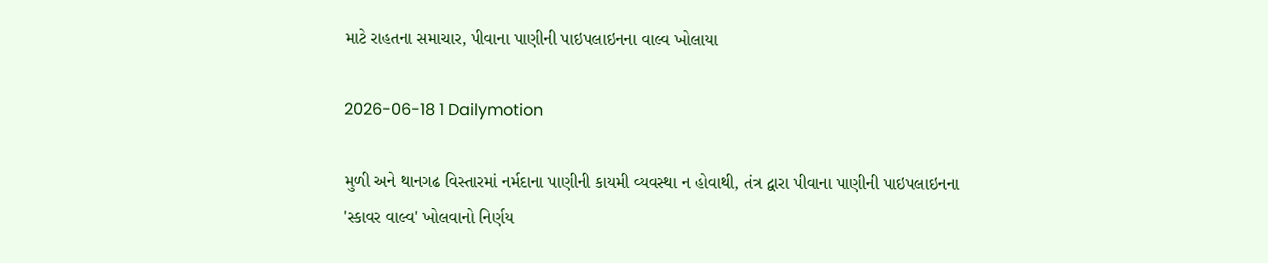માટે રાહતના સમાચાર, પીવાના પાણીની પાઇપલાઇનના વાલ્વ ખોલાયા

2026-06-18 1 Dailymotion

મુળી અને થાનગઢ વિસ્તારમાં નર્મદાના પાણીની કાયમી વ્યવસ્થા ન હોવાથી, તંત્ર દ્વારા પીવાના પાણીની પાઇપલાઇનના 'સ્કાવર વાલ્વ' ખોલવાનો નિર્ણય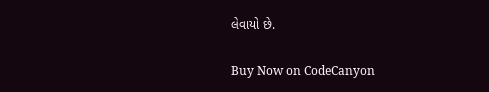લેવાયો છે.

Buy Now on CodeCanyon